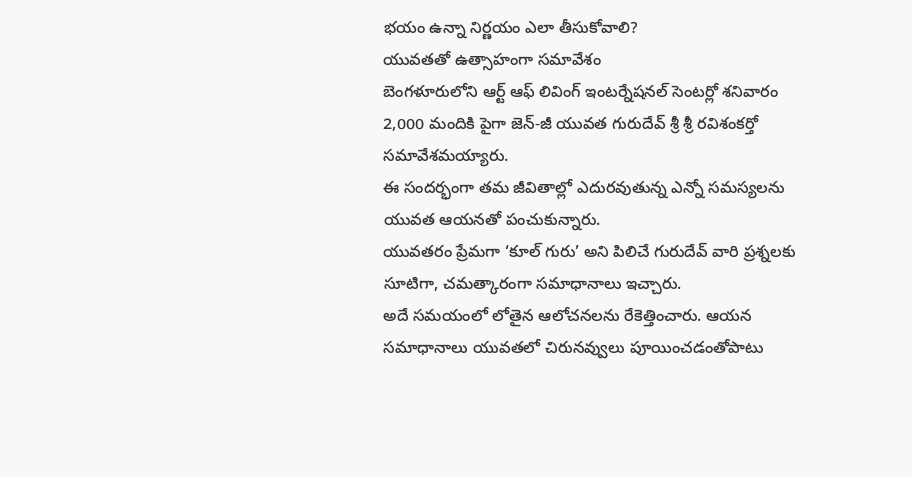భయం ఉన్నా నిర్ణయం ఎలా తీసుకోవాలి?
యువతతో ఉత్సాహంగా సమావేశం
బెంగళూరులోని ఆర్ట్ ఆఫ్ లివింగ్ ఇంటర్నేషనల్ సెంటర్లో శనివారం 2,000 మందికి పైగా జెన్-జీ యువత గురుదేవ్ శ్రీ శ్రీ రవిశంకర్తో సమావేశమయ్యారు.
ఈ సందర్భంగా తమ జీవితాల్లో ఎదురవుతున్న ఎన్నో సమస్యలను యువత ఆయనతో పంచుకున్నారు.
యువతరం ప్రేమగా ‘కూల్ గురు’ అని పిలిచే గురుదేవ్ వారి ప్రశ్నలకు సూటిగా, చమత్కారంగా సమాధానాలు ఇచ్చారు.
అదే సమయంలో లోతైన ఆలోచనలను రేకెత్తించారు. ఆయన సమాధానాలు యువతలో చిరునవ్వులు పూయించడంతోపాటు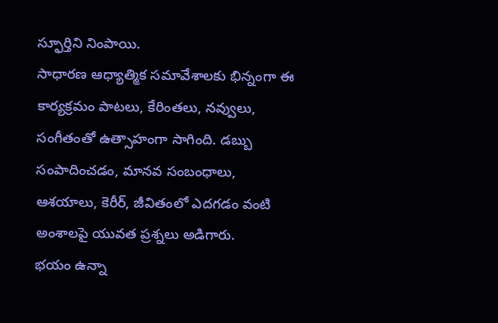స్ఫూర్తిని నింపాయి.
సాధారణ ఆధ్యాత్మిక సమావేశాలకు భిన్నంగా ఈ కార్యక్రమం పాటలు, కేరింతలు, నవ్వులు, సంగీతంతో ఉత్సాహంగా సాగింది. డబ్బు సంపాదించడం, మానవ సంబంధాలు, ఆశయాలు, కెరీర్, జీవితంలో ఎదగడం వంటి అంశాలపై యువత ప్రశ్నలు అడిగారు.
భయం ఉన్నా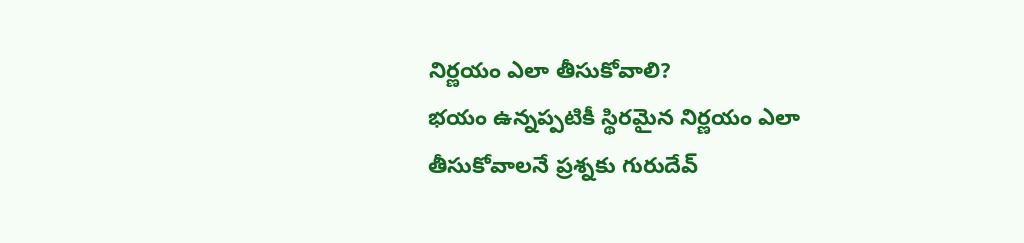నిర్ణయం ఎలా తీసుకోవాలి?
భయం ఉన్నప్పటికీ స్థిరమైన నిర్ణయం ఎలా తీసుకోవాలనే ప్రశ్నకు గురుదేవ్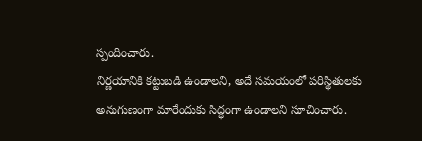స్పందించారు.
నిర్ణయానికి కట్టుబడి ఉండాలని, అదే సమయంలో పరిస్థితులకు అనుగుణంగా మారేందుకు సిద్ధంగా ఉండాలని సూచించారు.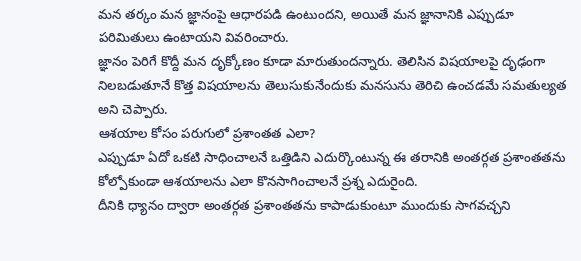మన తర్కం మన జ్ఞానంపై ఆధారపడి ఉంటుందని, అయితే మన జ్ఞానానికి ఎప్పుడూ పరిమితులు ఉంటాయని వివరించారు.
జ్ఞానం పెరిగే కొద్దీ మన దృక్కోణం కూడా మారుతుందన్నారు. తెలిసిన విషయాలపై దృఢంగా నిలబడుతూనే కొత్త విషయాలను తెలుసుకునేందుకు మనసును తెరిచి ఉంచడమే సమతుల్యత అని చెప్పారు.
ఆశయాల కోసం పరుగులో ప్రశాంతత ఎలా?
ఎప్పుడూ ఏదో ఒకటి సాధించాలనే ఒత్తిడిని ఎదుర్కొంటున్న ఈ తరానికి అంతర్గత ప్రశాంతతను కోల్పోకుండా ఆశయాలను ఎలా కొనసాగించాలనే ప్రశ్న ఎదురైంది.
దీనికి ధ్యానం ద్వారా అంతర్గత ప్రశాంతతను కాపాడుకుంటూ ముందుకు సాగవచ్చని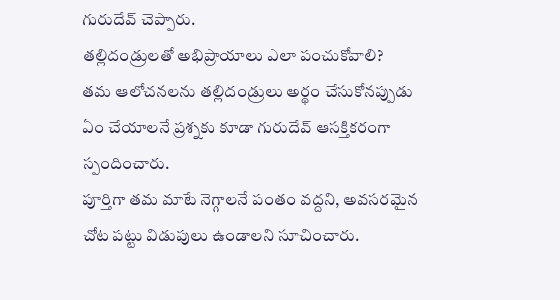గురుదేవ్ చెప్పారు.
తల్లిదండ్రులతో అభిప్రాయాలు ఎలా పంచుకోవాలి?
తమ ఆలోచనలను తల్లిదండ్రులు అర్థం చేసుకోనప్పుడు ఏం చేయాలనే ప్రశ్నకు కూడా గురుదేవ్ ఆసక్తికరంగా స్పందించారు.
పూర్తిగా తమ మాటే నెగ్గాలనే పంతం వద్దని, అవసరమైన చోట పట్టు విడుపులు ఉండాలని సూచించారు.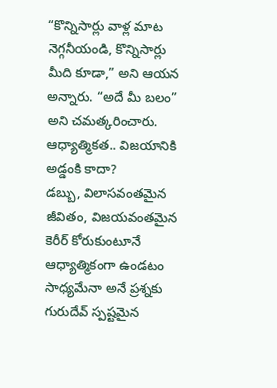“కొన్నిసార్లు వాళ్ల మాట నెగ్గనీయండి, కొన్నిసార్లు మీది కూడా,” అని ఆయన అన్నారు. “అదే మీ బలం” అని చమత్కరించారు.
ఆధ్యాత్మికత.. విజయానికి అడ్డంకి కాదా?
డబ్బు, విలాసవంతమైన జీవితం, విజయవంతమైన కెరీర్ కోరుకుంటూనే ఆధ్యాత్మికంగా ఉండటం సాధ్యమేనా అనే ప్రశ్నకు గురుదేవ్ స్పష్టమైన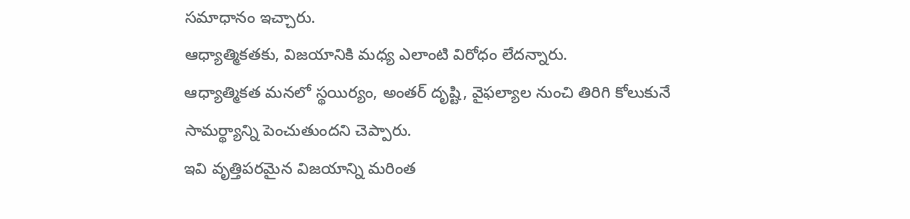సమాధానం ఇచ్చారు.
ఆధ్యాత్మికతకు, విజయానికి మధ్య ఎలాంటి విరోధం లేదన్నారు.
ఆధ్యాత్మికత మనలో స్థయిర్యం, అంతర్ దృష్టి, వైఫల్యాల నుంచి తిరిగి కోలుకునే సామర్థ్యాన్ని పెంచుతుందని చెప్పారు.
ఇవి వృత్తిపరమైన విజయాన్ని మరింత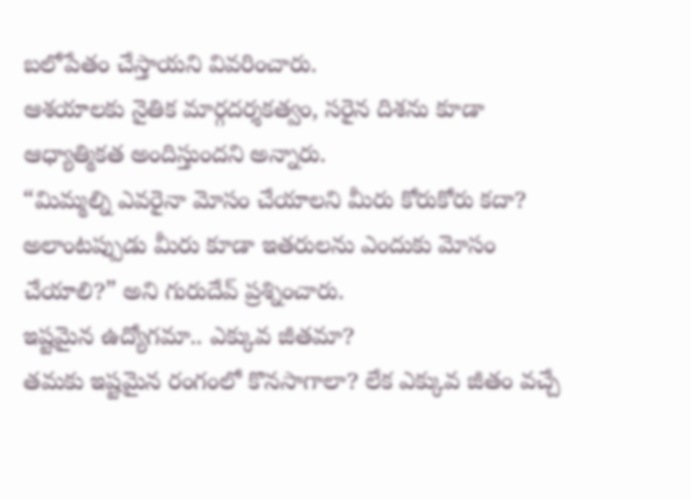బలోపేతం చేస్తాయని వివరించారు.
ఆశయాలకు నైతిక మార్గదర్శకత్వం, సరైన దిశను కూడా ఆధ్యాత్మికత అందిస్తుందని అన్నారు.
“మిమ్మల్ని ఎవరైనా మోసం చేయాలని మీరు కోరుకోరు కదా? అలాంటప్పుడు మీరు కూడా ఇతరులను ఎందుకు మోసం చేయాలి?” అని గురుదేవ్ ప్రశ్నించారు.
ఇష్టమైన ఉద్యోగమా.. ఎక్కువ జీతమా?
తమకు ఇష్టమైన రంగంలో కొనసాగాలా? లేక ఎక్కువ జీతం వచ్చే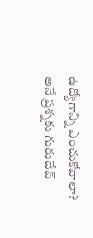ఉద్యోగాన్ని ఎంచుకోవాలా? అనే ప్రశ్నకు గురుదేవ్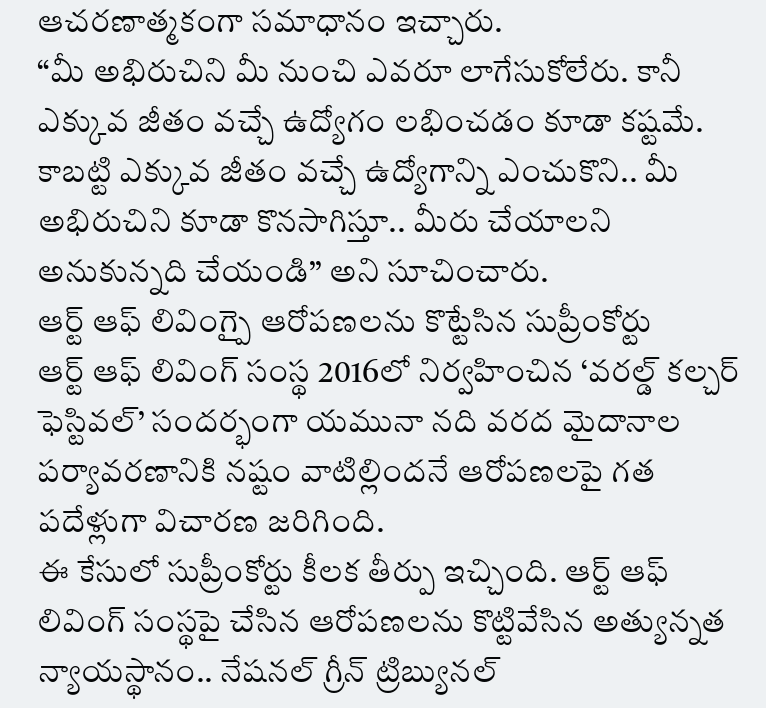ఆచరణాత్మకంగా సమాధానం ఇచ్చారు.
“మీ అభిరుచిని మీ నుంచి ఎవరూ లాగేసుకోలేరు. కానీ ఎక్కువ జీతం వచ్చే ఉద్యోగం లభించడం కూడా కష్టమే.
కాబట్టి ఎక్కువ జీతం వచ్చే ఉద్యోగాన్ని ఎంచుకొని.. మీ అభిరుచిని కూడా కొనసాగిస్తూ.. మీరు చేయాలని అనుకున్నది చేయండి’’ అని సూచించారు.
ఆర్ట్ ఆఫ్ లివింగ్పై ఆరోపణలను కొట్టేసిన సుప్రీంకోర్టు
ఆర్ట్ ఆఫ్ లివింగ్ సంస్థ 2016లో నిర్వహించిన ‘వరల్డ్ కల్చర్ ఫెస్టివల్’ సందర్భంగా యమునా నది వరద మైదానాల పర్యావరణానికి నష్టం వాటిల్లిందనే ఆరోపణలపై గత పదేళ్లుగా విచారణ జరిగింది.
ఈ కేసులో సుప్రీంకోర్టు కీలక తీర్పు ఇచ్చింది. ఆర్ట్ ఆఫ్ లివింగ్ సంస్థపై చేసిన ఆరోపణలను కొట్టివేసిన అత్యున్నత న్యాయస్థానం.. నేషనల్ గ్రీన్ ట్రిబ్యునల్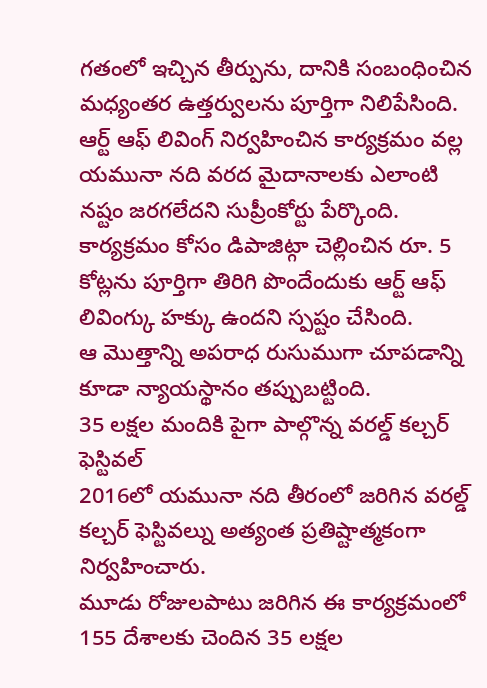గతంలో ఇచ్చిన తీర్పును, దానికి సంబంధించిన మధ్యంతర ఉత్తర్వులను పూర్తిగా నిలిపేసింది.
ఆర్ట్ ఆఫ్ లివింగ్ నిర్వహించిన కార్యక్రమం వల్ల యమునా నది వరద మైదానాలకు ఎలాంటి నష్టం జరగలేదని సుప్రీంకోర్టు పేర్కొంది. కార్యక్రమం కోసం డిపాజిట్గా చెల్లించిన రూ. 5 కోట్లను పూర్తిగా తిరిగి పొందేందుకు ఆర్ట్ ఆఫ్ లివింగ్కు హక్కు ఉందని స్పష్టం చేసింది.
ఆ మొత్తాన్ని అపరాధ రుసుముగా చూపడాన్ని కూడా న్యాయస్థానం తప్పుబట్టింది.
35 లక్షల మందికి పైగా పాల్గొన్న వరల్డ్ కల్చర్ ఫెస్టివల్
2016లో యమునా నది తీరంలో జరిగిన వరల్డ్ కల్చర్ ఫెస్టివల్ను అత్యంత ప్రతిష్టాత్మకంగా నిర్వహించారు.
మూడు రోజులపాటు జరిగిన ఈ కార్యక్రమంలో 155 దేశాలకు చెందిన 35 లక్షల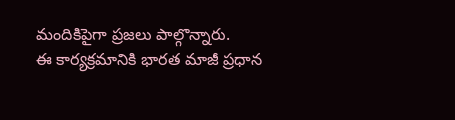మందికిపైగా ప్రజలు పాల్గొన్నారు.
ఈ కార్యక్రమానికి భారత మాజీ ప్రధాన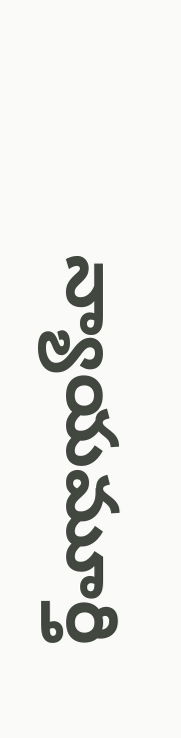న్యాయమూర్తి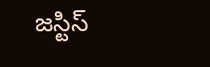జస్టిస్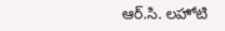ఆర్.సి. లహోటి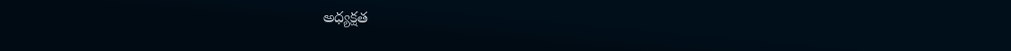అధ్యక్షత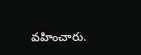వహించారు.